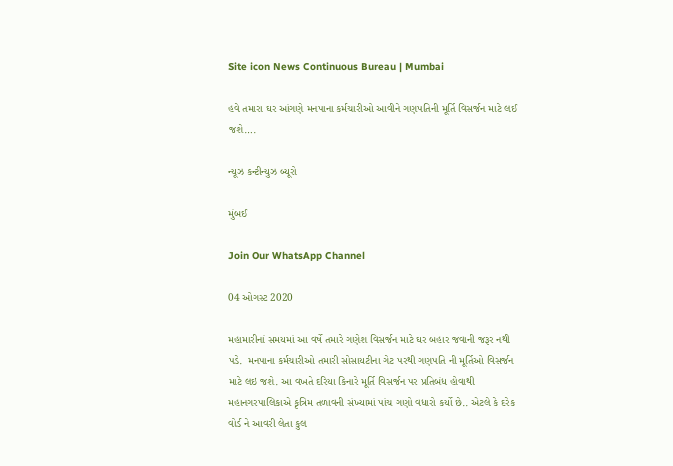Site icon News Continuous Bureau | Mumbai

હવે તમારા ઘર આંગણે મનપાના કર્મચારીઓ આવીને ગણપતિની મૂર્તિ વિસર્જન માટે લઈ જશે….

ન્યૂઝ કન્ટીન્યુઝ બ્યૂરો

મુંબઈ

Join Our WhatsApp Channel

04 ઓગસ્ટ 2020

મહામારીનાં સમયમાં આ વર્ષે તમારે ગણેશ વિસર્જન માટે ઘર બહાર જવાની જરૂર નથી પડે.  મનપાના કર્મચારીઓ તમારી સોસાયટીના ગેટ પરથી ગણપતિ ની મૂર્તિઓ વિસર્જન માટે લઇ જશે. આ વખતે દરિયા કિનારે મૂર્તિ વિસર્જન પર પ્રતિબંધ હોવાથી મહાનગરપાલિકાએ કૃત્રિમ તળાવની સંખ્યામાં પાંચ ગણો વધારો કર્યો છે.. એટલે કે દરેક વોર્ડ ને આવરી લેતા કુલ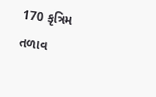170 કૃત્રિમ તળાવ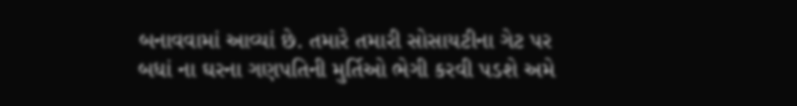બનાવવામાં આવ્યાં છે. તમારે તમારી સોસાયટીના ગેટ પર બધાં ના ઘરના ગણપતિની મુર્તિઓ ભેગી કરવી પડશે અમે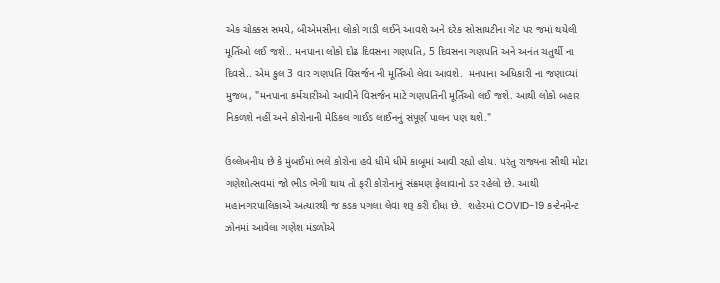એક ચોક્કસ સમયે, બીએમસીના લોકો ગાડી લઈને આવશે અને દરેક સોસાયટીના ગેટ પર જમાં થયેલી મૂર્તિઓ લઈ જશે.. મનપાના લોકો દોઢ દિવસના ગણપતિ, 5 દિવસના ગણપતિ અને અનંત ચતુર્થી ના દિવસે.. એમ કુલ 3 વાર ગણપતિ વિસર્જન ની મૂર્તિઓ લેવા આવશે.  મનપાના અધિકારી ના જણાવ્યાં મુજબ, "મનપાના કર્મચારીઓ આવીને વિસર્જન માટે ગણપતિની મૂર્તિઓ લઈ જશે. આથી લોકો બહાર નિકળશે નહીં અને કોરોનાની મેડિકલ ગાઈડ લાઈનનું સંપૂર્ણ પાલન પણ થશે."

ઉલ્લેખનીય છે કે મુંબઈમાં ભલે કોરોના હવે ધીમે ધીમે કાબૂમાં આવી રહ્યો હોય. પરંતુ રાજ્યના સૌથી મોટા ગણેશોત્સવમાં જો ભીડ ભેગી થાય તો ફરી કોરોનાનું સંક્રમણ ફેલાવાનો ડર રહેલો છે. આથી મહાનગરપાલિકાએ અત્યારથી જ કડક પગલા લેવા શરૂ કરી દીધા છે.  શહેરમાં COVID-19 કન્ટેનમેન્ટ ઝોનમાં આવેલા ગણેશ મંડળોએ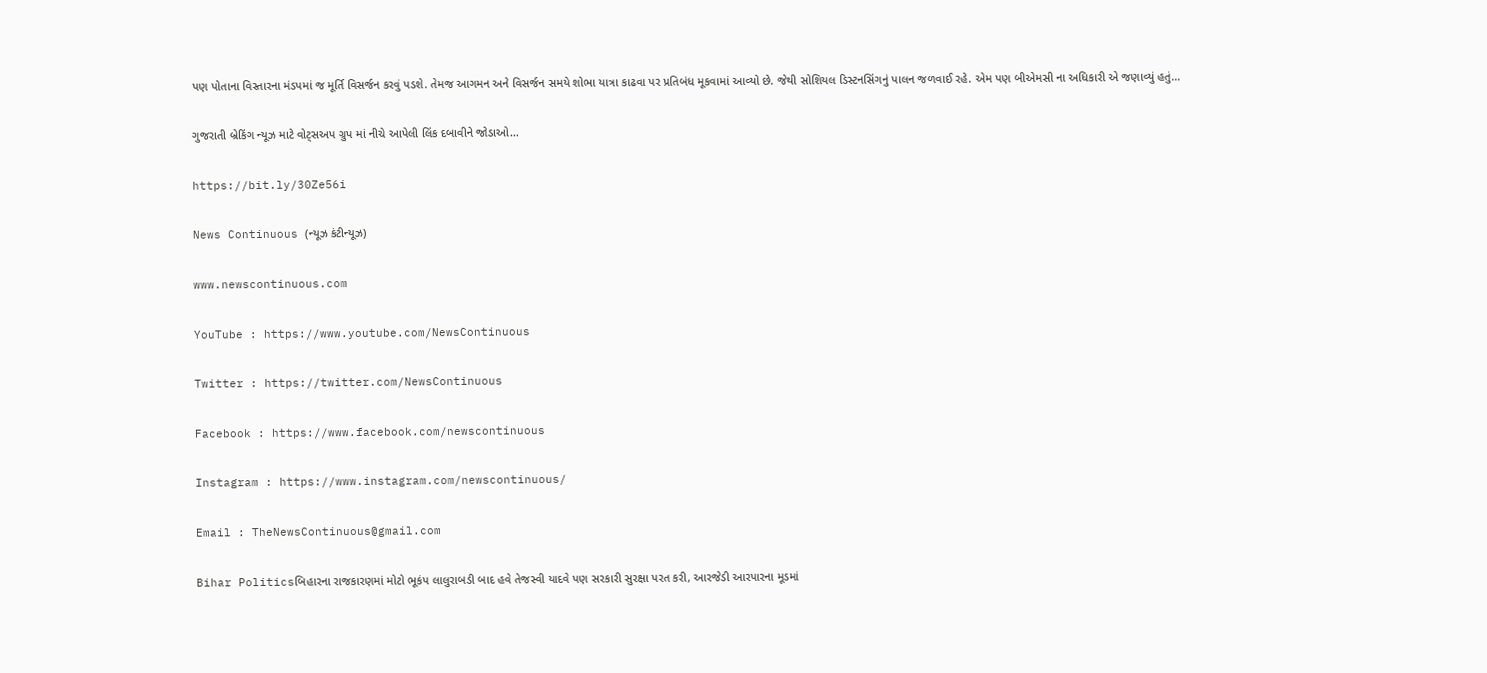પણ પોતાના વિસ્તારના મંડપમાં જ મૂર્તિ વિસર્જન કરવું પડશે. તેમજ આગમન અને વિસર્જન સમયે શોભા યાત્રા કાઢવા પર પ્રતિબંધ મૂકવામાં આવ્યો છે. જેથી સોશિયલ ડિસ્ટનસિંગનું પાલન જળવાઈ રહે. એમ પણ બીએમસી ના અધિકારી એ જણાવ્યું હતું…

ગુજરાતી બ્રેકિંગ ન્યૂઝ માટે વોટ્સઅપ ગ્રુપ માં નીચે આપેલી લિંક દબાવીને જોડાઓ…

https://bit.ly/30Ze56i

News Continuous (ન્યૂઝ કંટીન્યૂઝ)

www.newscontinuous.com

YouTube : https://www.youtube.com/NewsContinuous

Twitter : https://twitter.com/NewsContinuous

Facebook : https://www.facebook.com/newscontinuous

Instagram : https://www.instagram.com/newscontinuous/

Email : TheNewsContinuous@gmail.com

Bihar Politicsબિહારના રાજકારણમાં મોટો ભૂકંપ લાલુરાબડી બાદ હવે તેજસ્વી યાદવે પણ સરકારી સુરક્ષા પરત કરી, આરજેડી આરપારના મૂડમાં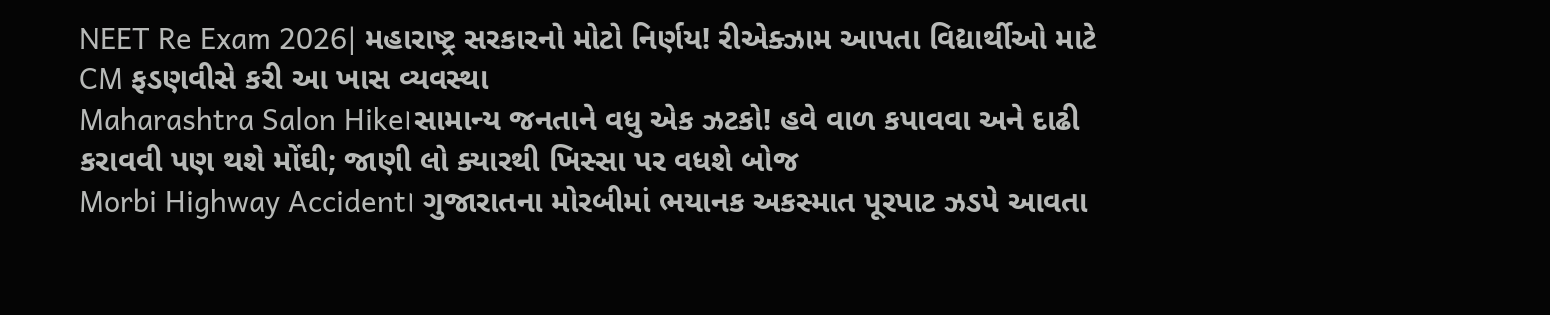NEET Re Exam 2026| મહારાષ્ટ્ર સરકારનો મોટો નિર્ણય! રીએક્ઝામ આપતા વિદ્યાર્થીઓ માટે CM ફડણવીસે કરી આ ખાસ વ્યવસ્થા
Maharashtra Salon Hike।સામાન્ય જનતાને વધુ એક ઝટકો! હવે વાળ કપાવવા અને દાઢી કરાવવી પણ થશે મોંઘી; જાણી લો ક્યારથી ખિસ્સા પર વધશે બોજ
Morbi Highway Accident। ગુજારાતના મોરબીમાં ભયાનક અકસ્માત પૂરપાટ ઝડપે આવતા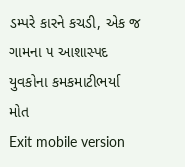ડમ્પરે કારને કચડી, એક જ ગામના ૫ આશાસ્પદ યુવકોના કમકમાટીભર્યા મોત
Exit mobile version